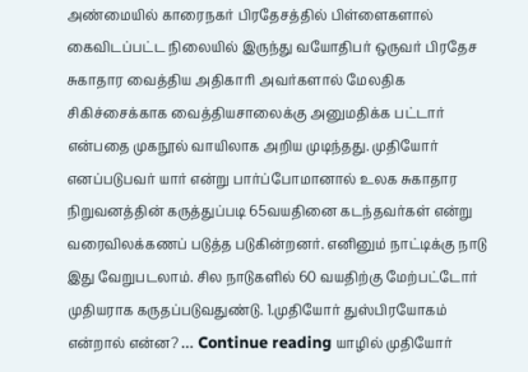அண்மையில் காரைநகர் பிரதேசத்தில் பிள்ளைகளால் கைவிடப்பட்ட நிலையில் இருந்து வயோதிபர் ஒருவர் பிரதேச சுகாதார வைத்திய அதிகாரி அவர்களால் மேலதிக சிகிச்சைக்காக வைத்தியசாலைக்கு அனுமதிக்க பட்டார் என்பதை முகநூல் வாயிலாக அறிய முடிந்தது. முதியோர் எனப்படுபவர் யார் என்று பார்ப்போமானால் உலக சுகாதார நிறுவனத்தின் கருத்துப்படி 65வயதினை கடந்தவர்கள் என்று வரைவிலக்கணப் படுத்த படுகின்றனர். எனினும் நாட்டிக்கு நாடு இது வேறுபடலாம். சில நாடுகளில் 60 வயதிற்கு மேற்பட்டோர் முதியராக கருதப்படுவதுண்டு. 1.முதியோர் துஸ்பிரயோகம் என்றால் என்ன? … Continue reading யாழில் முதியோர்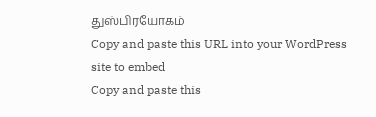துஸ்பிரயோகம்
Copy and paste this URL into your WordPress site to embed
Copy and paste this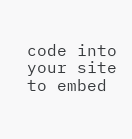code into your site to embed